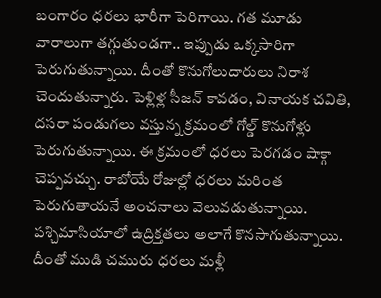బంగారం ధరలు భారీగా పెరిగాయి. గత మూడు వారాలుగా తగ్గుతుండగా.. ఇప్పుడు ఒక్కసారిగా పెరుగుతున్నాయి. దీంతో కొనుగోలుదారులు నిరాశ చెందుతున్నారు. పెళ్లిళ్ల సీజన్ కావడం, వినాయక చవితి, దసరా పండుగలు వస్తున్న క్రమంలో గోల్డ్ కొనుగోళ్లు పెరుగుతున్నాయి. ఈ క్రమంలో ధరలు పెరగడం షాక్గా చెప్పవచ్చు. రాబోయే రోజుల్లో ధరలు మరింత పెరుగుతాయనే అంచనాలు వెలువడుతున్నాయి. పశ్చిమాసియాలో ఉద్రిక్తతలు అలాగే కొనసాగుతున్నాయి. దీంతో ముడి చమురు ధరలు మళ్లీ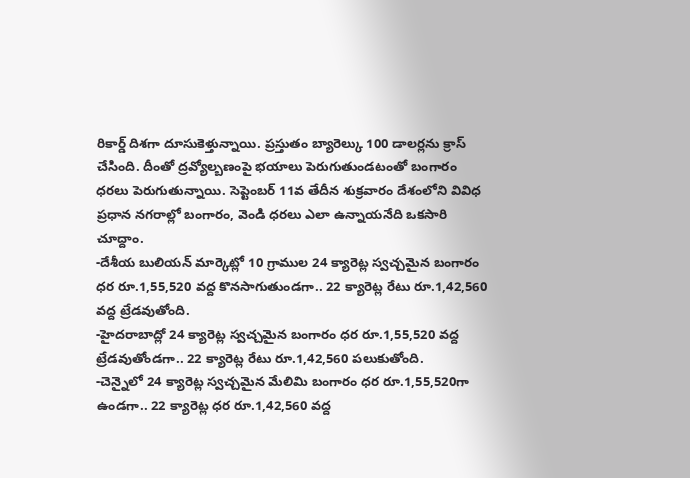రికార్డ్ దిశగా దూసుకెళ్తున్నాయి. ప్రస్తుతం బ్యారెల్కు 100 డాలర్లను క్రాస్ చేసింది. దీంతో ద్రవ్యోల్బణంపై భయాలు పెరుగుతుండటంతో బంగారం ధరలు పెరుగుతున్నాయి. సెప్టెంబర్ 11వ తేదీన శుక్రవారం దేశంలోని వివిధ ప్రధాన నగరాల్లో బంగారం, వెండి ధరలు ఎలా ఉన్నాయనేది ఒకసారి చూద్దాం.
-దేశీయ బులియన్ మార్కెట్లో 10 గ్రాముల 24 క్యారెట్ల స్వచ్చమైన బంగారం ధర రూ.1,55,520 వద్ద కొనసాగుతుండగా.. 22 క్యారెట్ల రేటు రూ.1,42,560 వద్ద ట్రేడవుతోంది.
-హైదరాబాద్లో 24 క్యారెట్ల స్వచ్చమైన బంగారం ధర రూ.1,55,520 వద్ద ట్రేడవుతోండగా.. 22 క్యారెట్ల రేటు రూ.1,42,560 పలుకుతోంది.
-చెన్నైలో 24 క్యారెట్ల స్వచ్చమైన మేలిమి బంగారం ధర రూ.1,55,520గా ఉండగా.. 22 క్యారెట్ల ధర రూ.1,42,560 వద్ద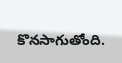కొనసాగుతోంది.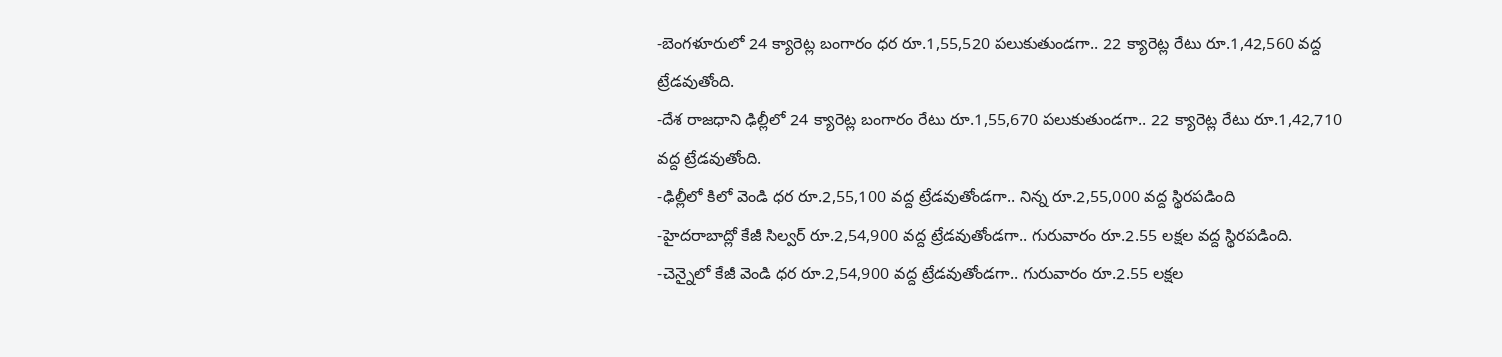-బెంగళూరులో 24 క్యారెట్ల బంగారం ధర రూ.1,55,520 పలుకుతుండగా.. 22 క్యారెట్ల రేటు రూ.1,42,560 వద్ద ట్రేడవుతోంది.
-దేశ రాజధాని ఢిల్లీలో 24 క్యారెట్ల బంగారం రేటు రూ.1,55,670 పలుకుతుండగా.. 22 క్యారెట్ల రేటు రూ.1,42,710 వద్ద ట్రేడవుతోంది.
-ఢిల్లీలో కిలో వెండి ధర రూ.2,55,100 వద్ద ట్రేడవుతోండగా.. నిన్న రూ.2,55,000 వద్ద స్థిరపడింది
-హైదరాబాద్లో కేజీ సిల్వర్ రూ.2,54,900 వద్ద ట్రేడవుతోండగా.. గురువారం రూ.2.55 లక్షల వద్ద స్థిరపడింది.
-చెన్నైలో కేజీ వెండి ధర రూ.2,54,900 వద్ద ట్రేడవుతోండగా.. గురువారం రూ.2.55 లక్షల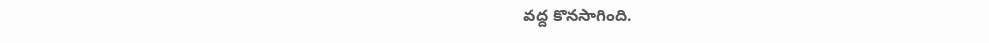వద్ద కొనసాగింది.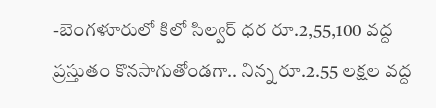-బెంగళూరులో కిలో సిల్వర్ ధర రూ.2,55,100 వద్ద ప్రస్తుతం కొనసాగుతోండగా.. నిన్న రూ.2.55 లక్షల వద్ద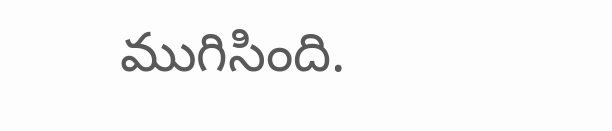ముగిసింది.